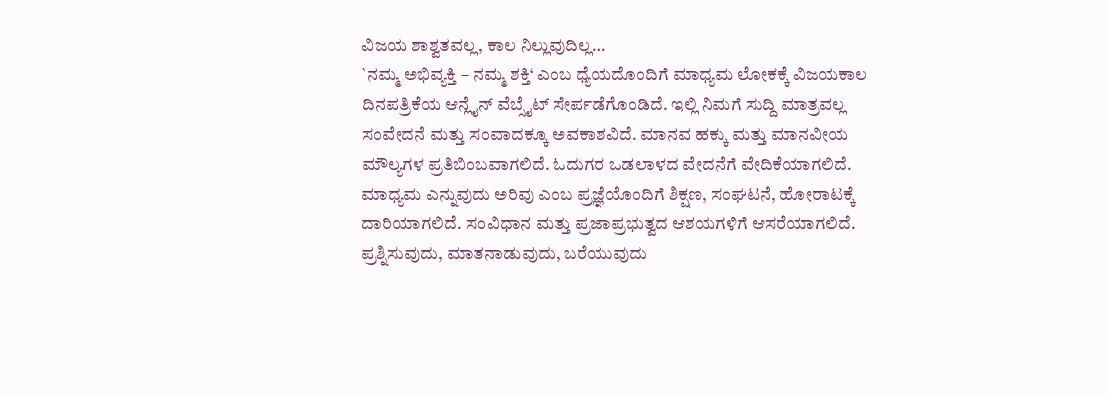ವಿಜಯ ಶಾಶ್ವತವಲ್ಲ, ಕಾಲ ನಿಲ್ಲುವುದಿಲ್ಲ…
`ನಮ್ಮ ಅಭಿವ್ಯಕ್ತಿ – ನಮ್ಮ ಶಕ್ತಿ‘ ಎಂಬ ಧ್ಯೆಯದೊಂದಿಗೆ ಮಾಧ್ಯಮ ಲೋಕಕ್ಕೆ ವಿಜಯಕಾಲ ದಿನಪತ್ರಿಕೆಯ ಆನ್ಲೈನ್ ವೆಬ್ಸೈಟ್ ಸೇರ್ಪಡೆಗೊಂಡಿದೆ. ಇಲ್ಲಿ ನಿಮಗೆ ಸುದ್ದಿ ಮಾತ್ರವಲ್ಲ ಸಂವೇದನೆ ಮತ್ತು ಸಂವಾದಕ್ಕೂ ಅವಕಾಶವಿದೆ. ಮಾನವ ಹಕ್ಕು ಮತ್ತು ಮಾನವೀಯ ಮೌಲ್ಯಗಳ ಪ್ರತಿಬಿಂಬವಾಗಲಿದೆ. ಓದುಗರ ಒಡಲಾಳದ ವೇದನೆಗೆ ವೇದಿಕೆಯಾಗಲಿದೆ. ಮಾಧ್ಯಮ ಎನ್ನುವುದು ಅರಿವು ಎಂಬ ಪ್ರಜ್ಞೆಯೊಂದಿಗೆ ಶಿಕ್ಷಣ, ಸಂಘಟನೆ, ಹೋರಾಟಕ್ಕೆ ದಾರಿಯಾಗಲಿದೆ. ಸಂವಿಧಾನ ಮತ್ತು ಪ್ರಜಾಪ್ರಭುತ್ವದ ಆಶಯಗಳಿಗೆ ಆಸರೆಯಾಗಲಿದೆ. ಪ್ರಶ್ನಿಸುವುದು, ಮಾತನಾಡುವುದು, ಬರೆಯುವುದು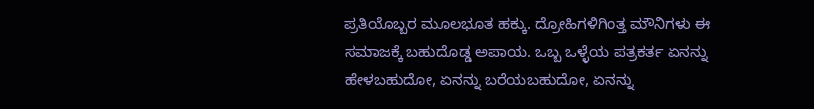ಪ್ರತಿಯೊಬ್ಬರ ಮೂಲಭೂತ ಹಕ್ಕು. ದ್ರೋಹಿಗಳಿಗಿಂತ್ತ ಮೌನಿಗಳು ಈ ಸಮಾಜಕ್ಕೆ ಬಹುದೊಡ್ಡ ಅಪಾಯ. ಒಬ್ಬ ಒಳ್ಳೆಯ ಪತ್ರಕರ್ತ ಏನನ್ನು ಹೇಳಬಹುದೋ, ಏನನ್ನು ಬರೆಯಬಹುದೋ, ಏನನ್ನು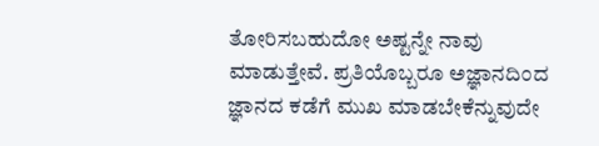ತೋರಿಸಬಹುದೋ ಅಷ್ಟನ್ನೇ ನಾವು ಮಾಡುತ್ತೇವೆ. ಪ್ರತಿಯೊಬ್ಬರೂ ಅಜ್ಞಾನದಿಂದ ಜ್ಞಾನದ ಕಡೆಗೆ ಮುಖ ಮಾಡಬೇಕೆನ್ನುವುದೇ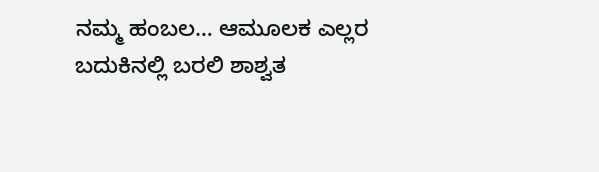ನಮ್ಮ ಹಂಬಲ… ಆಮೂಲಕ ಎಲ್ಲರ ಬದುಕಿನಲ್ಲಿ ಬರಲಿ ಶಾಶ್ವತ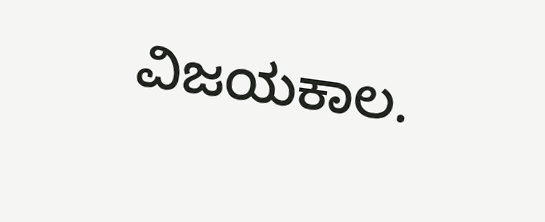ವಿಜಯಕಾಲ.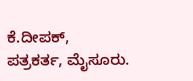ಕೆ.ದೀಪಕ್,
ಪತ್ರಕರ್ತ, ಮೈಸೂರು.